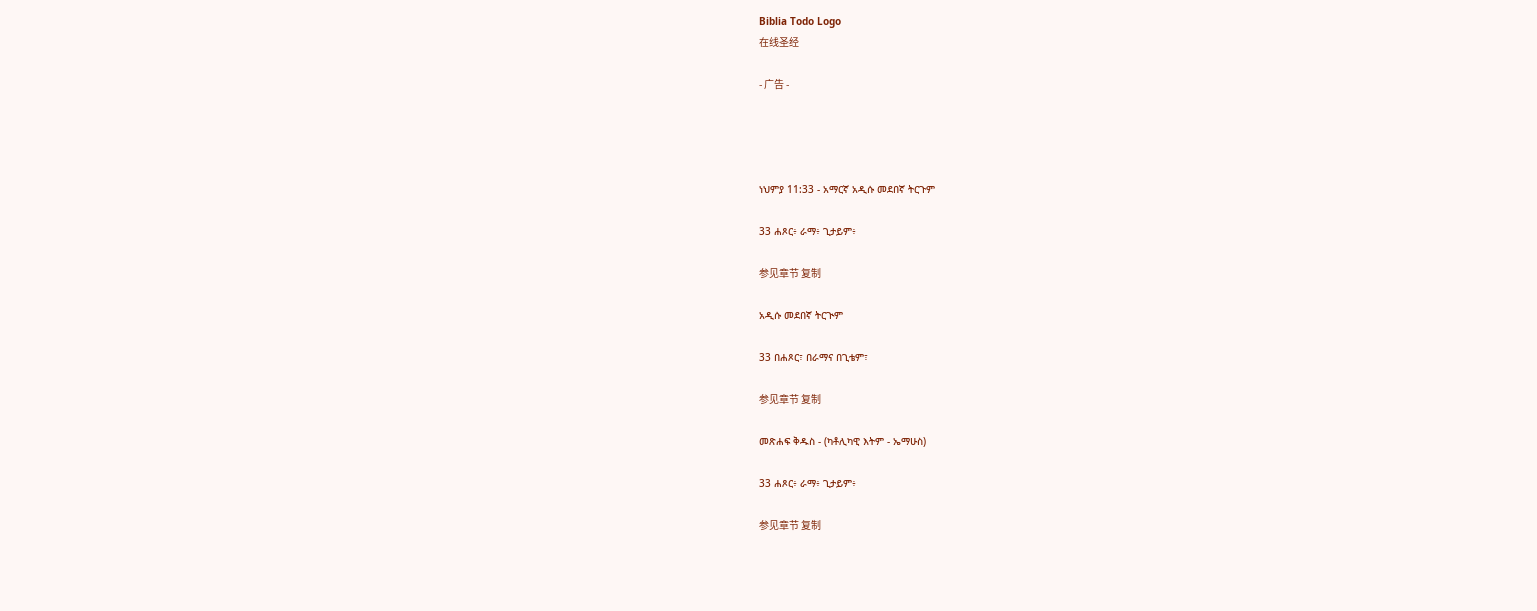Biblia Todo Logo
在线圣经

- 广告 -




ነህምያ 11:33 - አማርኛ አዲሱ መደበኛ ትርጉም

33 ሐጾር፥ ራማ፥ ጊታይም፥

参见章节 复制

አዲሱ መደበኛ ትርጒም

33 በሐጾር፣ በራማና በጊቴም፣

参见章节 复制

መጽሐፍ ቅዱስ - (ካቶሊካዊ እትም - ኤማሁስ)

33 ሐጾር፥ ራማ፥ ጊታይም፥

参见章节 复制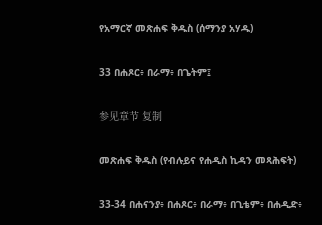የአማርኛ መጽሐፍ ቅዱስ (ሰማንያ አሃዱ)

33 በሐጾር፥ በራማ፥ በጌትም፤

参见章节 复制

መጽሐፍ ቅዱስ (የብሉይና የሐዲስ ኪዳን መጻሕፍት)

33-34 በሐናንያ፥ በሐጾር፥ በራማ፥ በጊቴም፥ በሐዲድ፥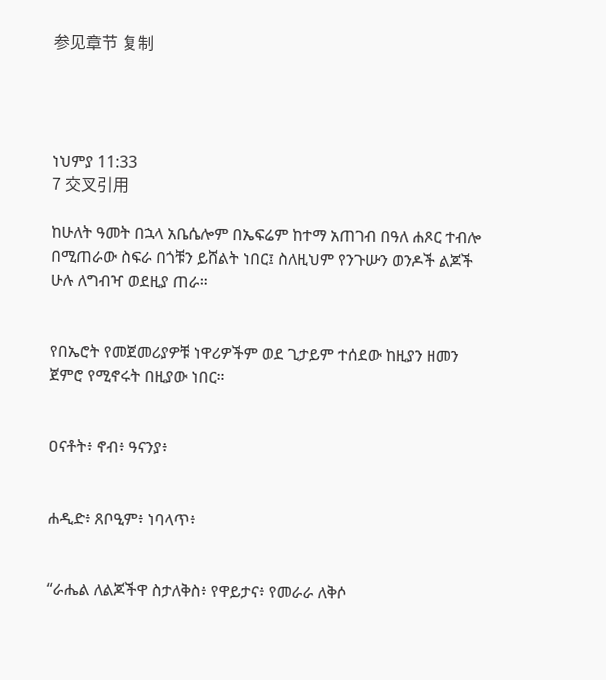参见章节 复制




ነህምያ 11:33
7 交叉引用

ከሁለት ዓመት በኋላ አቤሴሎም በኤፍሬም ከተማ አጠገብ በዓለ ሐጾር ተብሎ በሚጠራው ስፍራ በጎቹን ይሸልት ነበር፤ ስለዚህም የንጉሡን ወንዶች ልጆች ሁሉ ለግብዣ ወደዚያ ጠራ።


የበኤሮት የመጀመሪያዎቹ ነዋሪዎችም ወደ ጊታይም ተሰደው ከዚያን ዘመን ጀምሮ የሚኖሩት በዚያው ነበር።


ዐናቶት፥ ኖብ፥ ዓናንያ፥


ሐዲድ፥ ጸቦዒም፥ ነባላጥ፥


“ራሔል ለልጆችዋ ስታለቅስ፥ የዋይታና፥ የመራራ ለቅሶ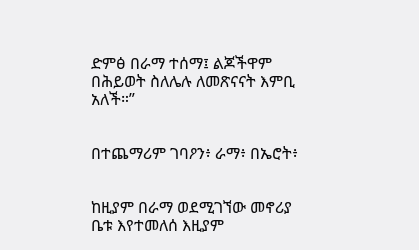ድምፅ በራማ ተሰማ፤ ልጆችዋም በሕይወት ስለሌሉ ለመጽናናት እምቢ አለች።”


በተጨማሪም ገባዖን፥ ራማ፥ በኤሮት፥


ከዚያም በራማ ወደሚገኘው መኖሪያ ቤቱ እየተመለሰ እዚያም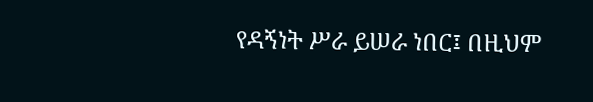የዳኝነት ሥራ ይሠራ ነበር፤ በዚህም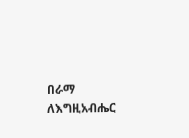በራማ ለእግዚአብሔር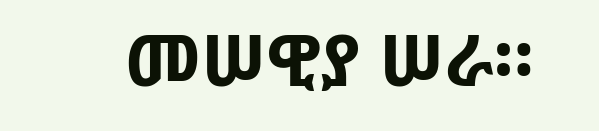መሠዊያ ሠራ።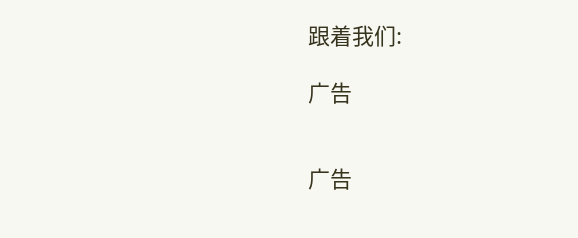跟着我们:

广告


广告